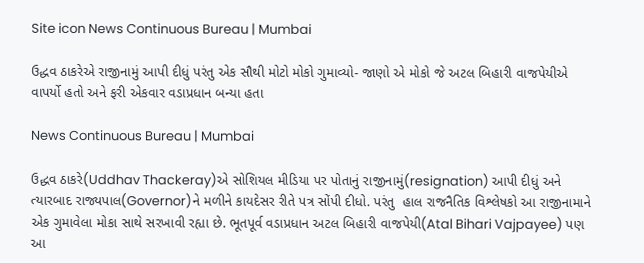Site icon News Continuous Bureau | Mumbai

ઉદ્ધવ ઠાકરેએ રાજીનામું આપી દીધું પરંતુ એક સૌથી મોટો મોકો ગુમાવ્યો- જાણો એ મોકો જે અટલ બિહારી વાજપેયીએ વાપર્યો હતો અને ફરી એકવાર વડાપ્રધાન બન્યા હતા

News Continuous Bureau | Mumbai

ઉદ્ધવ ઠાકરે(Uddhav Thackeray)એ સોશિયલ મીડિયા પર પોતાનું રાજીનામું(resignation) આપી દીધું અને ત્યારબાદ રાજ્યપાલ(Governor)ને મળીને કાયદેસર રીતે પત્ર સોંપી દીધો. પરંતુ  હાલ રાજનૈતિક વિશ્લેષકો આ રાજીનામાને એક ગુમાવેલા મોકા સાથે સરખાવી રહ્યા છે. ભૂતપૂર્વ વડાપ્રધાન અટલ બિહારી વાજપેયી(Atal Bihari Vajpayee) પણ આ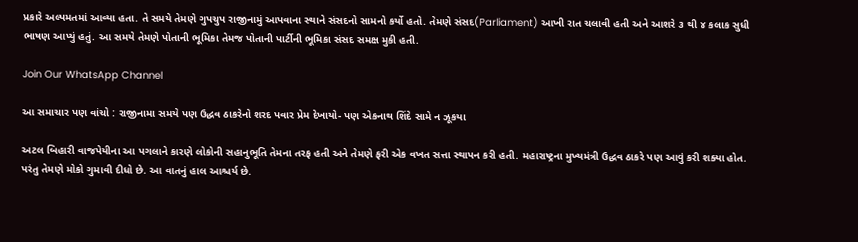પ્રકારે અલ્પમતમાં આવ્યા હતા. તે સમયે તેમણે ગુપચુપ રાજીનામું આપવાના સ્થાને સંસદનો સામનો કર્યો હતો. તેમણે સંસદ(Parliament) આખી રાત ચલાવી હતી અને આશરે ૩ થી ૪ કલાક સુધી ભાષણ આપ્યું હતું. આ સમયે તેમણે પોતાની ભૂમિકા તેમજ પોતાની પાર્ટીની ભૂમિકા સંસદ સમક્ષ મુકી હતી.

Join Our WhatsApp Channel

આ સમાચાર પણ વાંચો : રાજીનામા સમયે પણ ઉદ્ધવ ઠાકરેનો શરદ પવાર પ્રેમ દેખાયો- પણ એકનાથ શિંદે સામે ન ઝૂકયા

અટલ બિહારી વાજપેયીના આ પગલાને કારણે લોકોની સહાનુભૂતિ તેમના તરફ હતી અને તેમણે ફરી એક વખત સત્તા સ્થાપન કરી હતી. મહારાષ્ટ્રના મુખ્યમંત્રી ઉદ્ધવ ઠાકરે પણ આવું કરી શક્યા હોત. પરંતુ તેમણે મોકો ગુમાવી દીધો છે. આ વાતનું હાલ આશ્ચર્ય છે.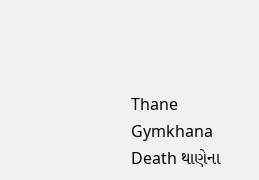Thane Gymkhana Death થાણેના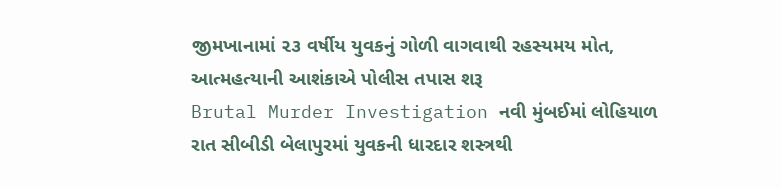જીમખાનામાં ૨૩ વર્ષીય યુવકનું ગોળી વાગવાથી રહસ્યમય મોત, આત્મહત્યાની આશંકાએ પોલીસ તપાસ શરૂ
Brutal Murder Investigation નવી મુંબઈમાં લોહિયાળ રાત સીબીડી બેલાપુરમાં યુવકની ધારદાર શસ્ત્રથી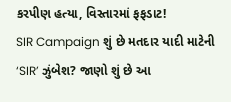કરપીણ હત્યા, વિસ્તારમાં ફફડાટ!
SIR Campaign શું છે મતદાર યાદી માટેની ‘SIR’ ઝુંબેશ? જાણો શું છે આ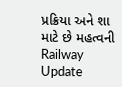પ્રક્રિયા અને શા માટે છે મહત્વની
Railway Update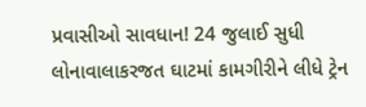પ્રવાસીઓ સાવધાન! 24 જુલાઈ સુધી લોનાવાલાકરજત ઘાટમાં કામગીરીને લીધે ટ્રેન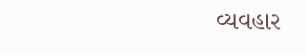વ્યવહાર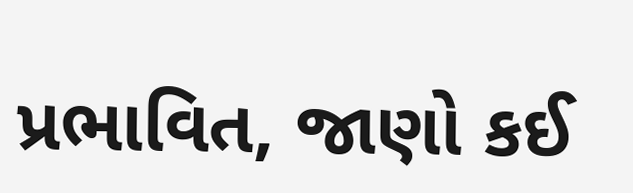પ્રભાવિત, જાણો કઈ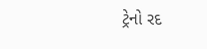ટ્રેનો રદ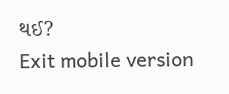થઈ?
Exit mobile version